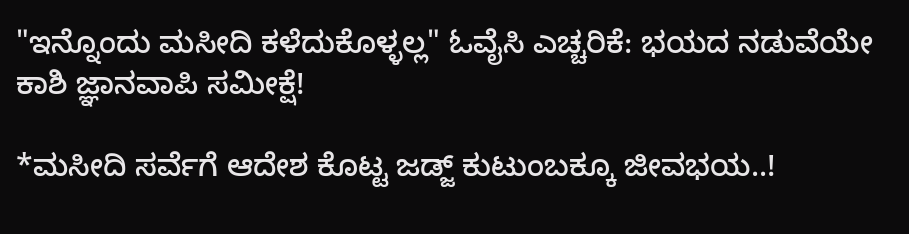"ಇನ್ನೊಂದು ಮಸೀದಿ ಕಳೆದುಕೊಳ್ಳಲ್ಲ" ಓವೈಸಿ ಎಚ್ಚರಿಕೆ: ಭಯದ ನಡುವೆಯೇ ಕಾಶಿ ಜ್ಞಾನವಾಪಿ ಸಮೀಕ್ಷೆ!

*ಮಸೀದಿ ಸರ್ವೆಗೆ ಆದೇಶ ಕೊಟ್ಟ ಜಡ್ಜ್ ಕುಟುಂಬಕ್ಕೂ ಜೀವಭಯ..!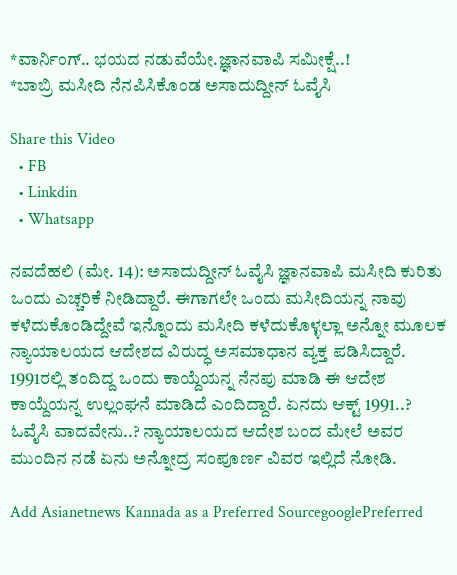*ವಾರ್ನಿಂಗ್.. ಭಯದ ನಡುವೆಯೇ.ಜ್ಞಾನವಾಪಿ ಸಮೀಕ್ಷೆ..!
*ಬಾಬ್ರಿ ಮಸೀದಿ ನೆನಪಿಸಿಕೊಂಡ ಅಸಾದುದ್ದೀನ್ ಓವೈಸಿ

Share this Video
  • FB
  • Linkdin
  • Whatsapp

ನವದೆಹಲಿ (ಮೇ. 14): ಅಸಾದುದ್ದೀನ್ ಓವೈಸಿ ಜ್ಞಾನವಾಪಿ ಮಸೀದಿ ಕುರಿತು ಒಂದು ಎಚ್ಚರಿಕೆ ನೀಡಿದ್ದಾರೆ. ಈಗಾಗಲೇ ಒಂದು ಮಸೀದಿಯನ್ನ ನಾವು ಕಳೆದುಕೊಂಡಿದ್ದೇವೆ ಇನ್ನೊಂದು ಮಸೀದಿ ಕಳೆದುಕೊಳ್ಳಲ್ಲಾ ಅನ್ನೋ ಮೂಲಕ ನ್ಯಾಯಾಲಯದ ಆದೇಶದ ವಿರುದ್ಧ ಅಸಮಾಧಾನ ವ್ಯಕ್ತ ಪಡಿಸಿದ್ದಾರೆ. 1991ರಲ್ಲಿ ತಂದಿದ್ದ ಒಂದು ಕಾಯ್ದೆಯನ್ನ ನೆನಪು ಮಾಡಿ ಈ ಆದೇಶ ಕಾಯ್ದೆಯನ್ನ ಉಲ್ಲಂಘನೆ ಮಾಡಿದೆ ಎಂದಿದ್ದಾರೆ. ಏನದು ಆಕ್ಟ್ 1991..? ಓವೈಸಿ ವಾದವೇನು..? ನ್ಯಾಯಾಲಯದ ಆದೇಶ ಬಂದ ಮೇಲೆ ಅವರ ಮುಂದಿನ ನಡೆ ಏನು ಅನ್ನೋದ್ರ ಸಂಪೂರ್ಣ ವಿವರ ಇಲ್ಲಿದೆ ನೋಡಿ.

Add Asianetnews Kannada as a Preferred SourcegooglePreferred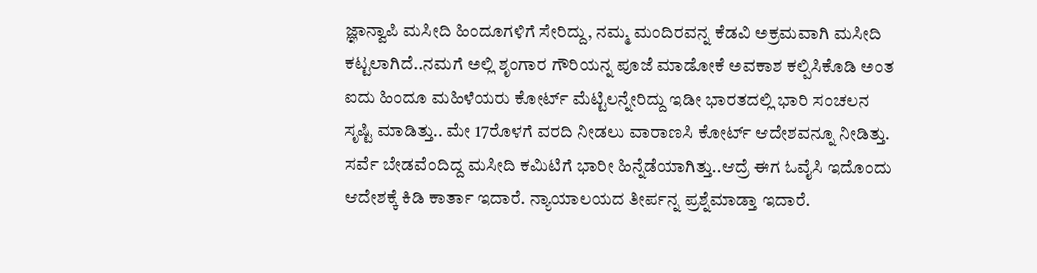ಜ್ಞಾನ್ವಾಪಿ ಮಸೀದಿ ಹಿಂದೂಗಳಿಗೆ ಸೇರಿದ್ದು, ನಮ್ಮ ಮಂದಿರವನ್ನ ಕೆಡವಿ ಅಕ್ರಮವಾಗಿ ಮಸೀದಿ ಕಟ್ಟಲಾಗಿದೆ..ನಮಗೆ ಅಲ್ಲಿ ಶೃಂಗಾರ ಗೌರಿಯನ್ನ ಪೂಜೆ ಮಾಡೋಕೆ ಅವಕಾಶ ಕಲ್ಪಿಸಿಕೊಡಿ ಅಂತ ಐದು ಹಿಂದೂ ಮಹಿಳೆಯರು ಕೋರ್ಟ್ ಮೆಟ್ಟಿಲನ್ನೇರಿದ್ದು ಇಡೀ ಭಾರತದಲ್ಲಿ ಭಾರಿ ಸಂಚಲನ ಸೃಷ್ಟಿ ಮಾಡಿತ್ತು.. ಮೇ 17ರೊಳಗೆ ವರದಿ ನೀಡಲು ವಾರಾಣಸಿ ಕೋರ್ಟ್ ಆದೇಶವನ್ನೂ ನೀಡಿತ್ತು. ಸರ್ವೆ ಬೇಡವೆಂದಿದ್ದ ಮಸೀದಿ ಕಮಿಟಿಗೆ ಭಾರೀ ಹಿನ್ನೆಡೆಯಾಗಿತ್ತು..ಆದ್ರೆ ಈಗ ಓವೈಸಿ ಇದೊಂದು ಆದೇಶಕ್ಕೆ ಕಿಡಿ ಕಾರ್ತಾ ಇದಾರೆ. ನ್ಯಾಯಾಲಯದ ತೀರ್ಪನ್ನ ಪ್ರಶ್ನೆಮಾಡ್ತಾ ಇದಾರೆ.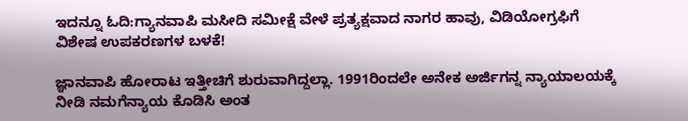ಇದನ್ನೂ ಓದಿ:ಗ್ಯಾನವಾಪಿ ಮಸೀದಿ ಸಮೀಕ್ಷೆ ವೇಳೆ ಪ್ರತ್ಯಕ್ಷವಾದ ನಾಗರ ಹಾವು, ವಿಡಿಯೋಗ್ರಫಿಗೆ ವಿಶೇಷ ಉಪಕರಣಗಳ ಬಳಕೆ!

ಜ್ಞಾನವಾಪಿ ಹೋರಾಟ ಇತ್ತೀಚಿಗೆ ಶುರುವಾಗಿದ್ದಲ್ಲಾ. 1991ರಿಂದಲೇ ಅನೇಕ ಅರ್ಜಿಗನ್ನ ನ್ಯಾಯಾಲಯಕ್ಕೆ ನೀಡಿ ನಮಗೆನ್ಯಾಯ ಕೊಡಿಸಿ ಅಂತ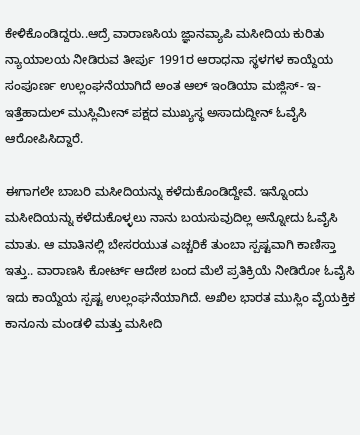ಕೇಳಿಕೊಂಡಿದ್ದರು..ಆದ್ರೆ ವಾರಾಣಸಿಯ ಜ್ಞಾನವ್ಯಾಪಿ ಮಸೀದಿಯ ಕುರಿತು ನ್ಯಾಯಾಲಯ ನೀಡಿರುವ ತೀರ್ಪು 1991ರ ಆರಾಧನಾ ಸ್ಥಳಗಳ ಕಾಯ್ದೆಯ ಸಂಪೂರ್ಣ ಉಲ್ಲಂಘನೆಯಾಗಿದೆ ಅಂತ ಆಲ್ ಇಂಡಿಯಾ ಮಜ್ಲಿಸ್- ಇ- ಇತ್ತೆಹಾದುಲ್ ಮುಸ್ಲಿಮೀನ್ ಪಕ್ಷದ ಮುಖ್ಯಸ್ಥ ಅಸಾದುದ್ದೀನ್ ಓವೈಸಿ ಆರೋಪಿಸಿದ್ದಾರೆ.

ಈಗಾಗಲೇ ಬಾಬರಿ ಮಸೀದಿಯನ್ನು ಕಳೆದುಕೊಂಡಿದ್ದೇವೆ. ಇನ್ನೊಂದು ಮಸೀದಿಯನ್ನು ಕಳೆದುಕೊಳ್ಳಲು ನಾನು ಬಯಸುವುದಿಲ್ಲ ಅನ್ನೋದು ಓವೈಸಿ ಮಾತು. ಆ ಮಾತಿನಲ್ಲಿ ಬೇಸರಯುತ ಎಚ್ಚರಿಕೆ ತುಂಬಾ ಸ್ಪಷ್ಟವಾಗಿ ಕಾಣಿಸ್ತಾ ಇತ್ತು.. ವಾರಾಣಸಿ ಕೋರ್ಟ್ ಆದೇಶ ಬಂದ ಮೆಲೆ ಪ್ರತಿಕ್ರಿಯೆ ನೀಡಿರೋ ಓವೈಸಿ ಇದು ಕಾಯ್ದೆಯ ಸ್ಪಷ್ಟ ಉಲ್ಲಂಘನೆಯಾಗಿದೆ. ಅಖಿಲ ಭಾರತ ಮುಸ್ಲಿಂ ವೈಯಕ್ತಿಕ ಕಾನೂನು ಮಂಡಳಿ ಮತ್ತು ಮಸೀದಿ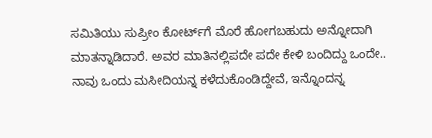ಸಮಿತಿಯು ಸುಪ್ರೀಂ ಕೋರ್ಟ್‌ಗೆ ಮೊರೆ ಹೋಗಬಹುದು ಅನ್ನೋದಾಗಿ ಮಾತನ್ನಾಡಿದಾರೆ. ಅವರ ಮಾತಿನಲ್ಲಿಪದೇ ಪದೇ ಕೇಳಿ ಬಂದಿದ್ದು ಒಂದೇ.. ನಾವು ಒಂದು ಮಸೀದಿಯನ್ನ ಕಳೆದುಕೊಂಡಿದ್ದೇವೆ, ಇನ್ನೊಂದನ್ನ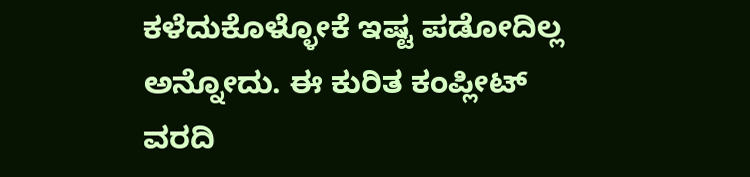ಕಳೆದುಕೊಳ್ಳೋಕೆ ಇಷ್ಟ ಪಡೋದಿಲ್ಲ ಅನ್ನೋದು. ಈ ಕುರಿತ ಕಂಪ್ಲೀಟ್‌ ವರದಿ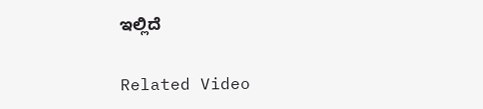ಇಲ್ಲಿದೆ

Related Video